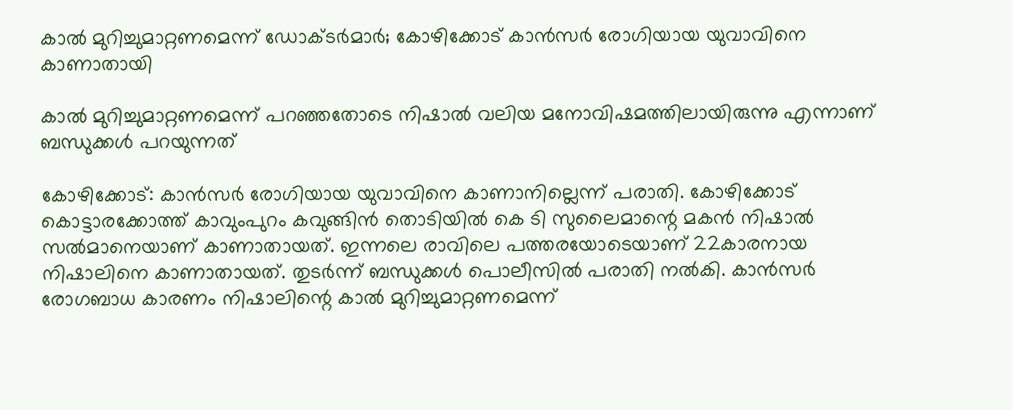കാല്‍ മുറിച്ചുമാറ്റണമെന്ന് ഡോക്ടര്‍മാര്‍; കോഴിക്കോട് കാന്‍സര്‍ രോഗിയായ യുവാവിനെ കാണാതായി

കാൽ മുറിച്ചുമാറ്റണമെന്ന് പറഞ്ഞതോടെ നിഷാൽ വലിയ മനോവിഷമത്തിലായിരുന്നു എന്നാണ് ബന്ധുക്കൾ പറയുന്നത്

കോഴിക്കോട്: കാന്‍സര്‍ രോഗിയായ യുവാവിനെ കാണാനില്ലെന്ന് പരാതി. കോഴിക്കോട് കൊട്ടാരക്കോത്ത് കാവുംപുറം കവുങ്ങിന്‍ തൊടിയില്‍ കെ ടി സുലൈമാന്റെ മകന്‍ നിഷാല്‍ സല്‍മാനെയാണ് കാണാതായത്. ഇന്നലെ രാവിലെ പത്തരയോടെയാണ് 22കാരനായ നിഷാലിനെ കാണാതായത്. തുടര്‍ന്ന് ബന്ധുക്കള്‍ പൊലീസില്‍ പരാതി നല്‍കി. കാന്‍സര്‍ രോഗബാധ കാരണം നിഷാലിന്റെ കാല്‍ മുറിച്ചുമാറ്റണമെന്ന്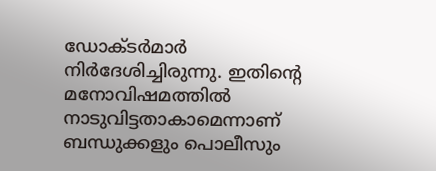ഡോക്ടര്‍മാര്‍ നിര്‍ദേശിച്ചിരുന്നു. ഇതിന്റെ മനോവിഷമത്തില്‍ നാടുവിട്ടതാകാമെന്നാണ് ബന്ധുക്കളും പൊലീസും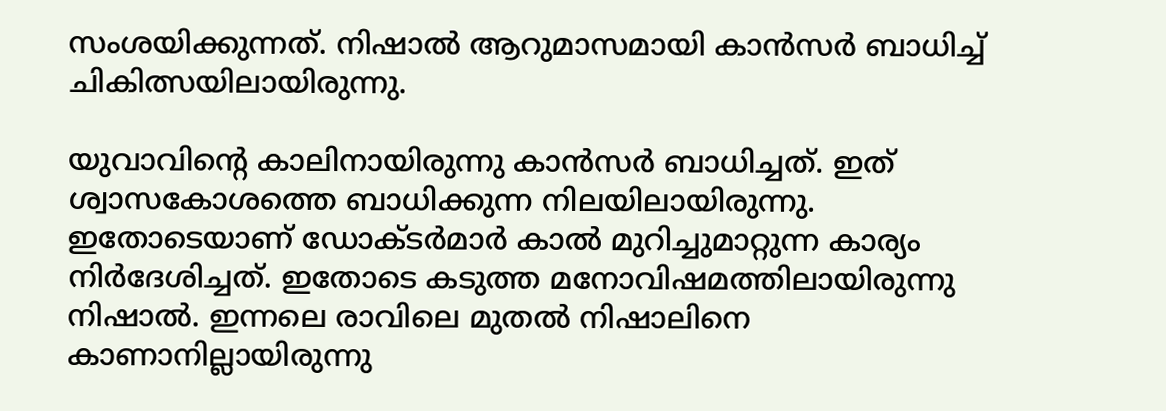സംശയിക്കുന്നത്. നിഷാല്‍ ആറുമാസമായി കാന്‍സര്‍ ബാധിച്ച് ചികിത്സയിലായിരുന്നു.

യുവാവിന്റെ കാലിനായിരുന്നു കാന്‍സര്‍ ബാധിച്ചത്. ഇത് ശ്വാസകോശത്തെ ബാധിക്കുന്ന നിലയിലായിരുന്നു. ഇതോടെയാണ് ഡോക്ടര്‍മാര്‍ കാല്‍ മുറിച്ചുമാറ്റുന്ന കാര്യം നിര്‍ദേശിച്ചത്. ഇതോടെ കടുത്ത മനോവിഷമത്തിലായിരുന്നു നിഷാല്‍. ഇന്നലെ രാവിലെ മുതല്‍ നിഷാലിനെ കാണാനില്ലായിരുന്നു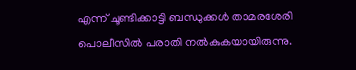എന്ന് ചൂണ്ടിക്കാട്ടി ബന്ധുക്കള്‍ താമരശേരി പൊലീസില്‍ പരാതി നല്‍കുകയായിരുന്നു.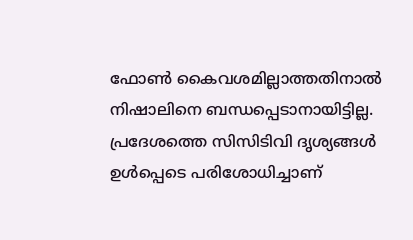ഫോണ്‍ കൈവശമില്ലാത്തതിനാല്‍ നിഷാലിനെ ബന്ധപ്പെടാനായിട്ടില്ല. പ്രദേശത്തെ സിസിടിവി ദൃശ്യങ്ങള്‍ ഉള്‍പ്പെടെ പരിശോധിച്ചാണ്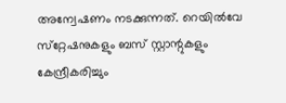അന്വേഷണം നടക്കുന്നത്. റെയില്‍വേ സ്‌റ്റേഷനുകളും ബസ് സ്റ്റാന്റുകളും കേന്ദ്രീകരിച്ചും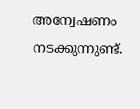അന്വേഷണം നടക്കുന്നുണ്ട്.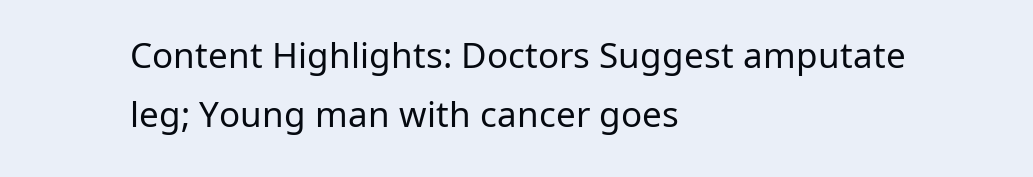Content Highlights: Doctors Suggest amputate leg; Young man with cancer goes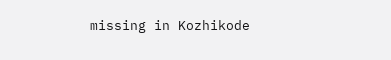missing in Kozhikode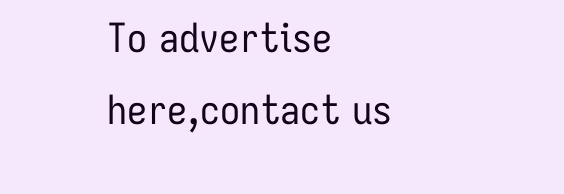To advertise here,contact us